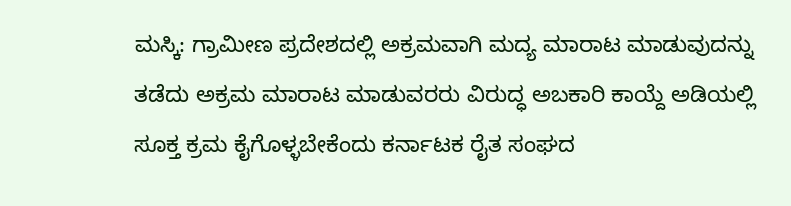ಮಸ್ಕಿ: ಗ್ರಾಮೀಣ ಪ್ರದೇಶದಲ್ಲಿ ಅಕ್ರಮವಾಗಿ ಮದ್ಯ ಮಾರಾಟ ಮಾಡುವುದನ್ನು ತಡೆದು ಅಕ್ರಮ ಮಾರಾಟ ಮಾಡುವರರು ವಿರುದ್ಧ ಅಬಕಾರಿ ಕಾಯ್ದೆ ಅಡಿಯಲ್ಲಿ ಸೂಕ್ತ ಕ್ರಮ ಕೈಗೊಳ್ಳಬೇಕೆಂದು ಕರ್ನಾಟಕ ರೈತ ಸಂಘದ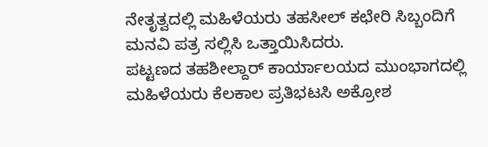ನೇತೃತ್ವದಲ್ಲಿ ಮಹಿಳೆಯರು ತಹಸೀಲ್ ಕಛೇರಿ ಸಿಬ್ಬಂದಿಗೆ ಮನವಿ ಪತ್ರ ಸಲ್ಲಿಸಿ ಒತ್ತಾಯಿಸಿದರು.
ಪಟ್ಟಣದ ತಹಶೀಲ್ದಾರ್ ಕಾರ್ಯಾಲಯದ ಮುಂಭಾಗದಲ್ಲಿ ಮಹಿಳೆಯರು ಕೆಲಕಾಲ ಪ್ರತಿಭಟಸಿ ಅಕ್ರೋಶ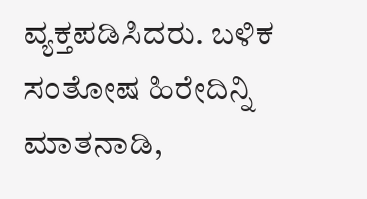ವ್ಯಕ್ತಪಡಿಸಿದರು. ಬಳಿಕ ಸಂತೋಷ ಹಿರೇದಿನ್ನಿ ಮಾತನಾಡಿ,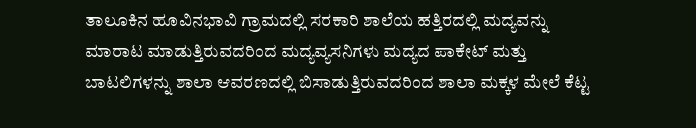ತಾಲೂಕಿನ ಹೂವಿನಭಾವಿ ಗ್ರಾಮದಲ್ಲಿ ಸರಕಾರಿ ಶಾಲೆಯ ಹತ್ತಿರದಲ್ಲಿ ಮದ್ಯವನ್ನು ಮಾರಾಟ ಮಾಡುತ್ತಿರುವದರಿಂದ ಮದ್ಯವ್ಯಸನಿಗಳು ಮದ್ಯದ ಪಾಕೇಟ್ ಮತ್ತು ಬಾಟಲಿಗಳನ್ನು ಶಾಲಾ ಆವರಣದಲ್ಲಿ ಬಿಸಾಡುತ್ತಿರುವದರಿಂದ ಶಾಲಾ ಮಕ್ಕಳ ಮೇಲೆ ಕೆಟ್ಟ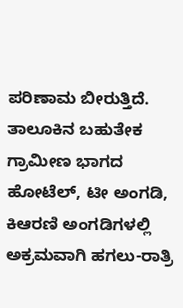ಪರಿಣಾಮ ಬೀರುತ್ತಿದೆ. ತಾಲೂಕಿನ ಬಹುತೇಕ ಗ್ರಾಮೀಣ ಭಾಗದ ಹೋಟೆಲ್, ಟೀ ಅಂಗಡಿ, ಕಿಆರಣಿ ಅಂಗಡಿಗಳಲ್ಲಿ ಅಕ್ರಮವಾಗಿ ಹಗಲು-ರಾತ್ರಿ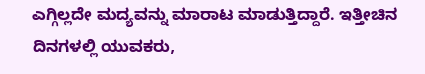ಎಗ್ಗಿಲ್ಲದೇ ಮದ್ಯವನ್ನು ಮಾರಾಟ ಮಾಡುತ್ತಿದ್ದಾರೆ. ಇತ್ತೀಚಿನ ದಿನಗಳಲ್ಲಿ ಯುವಕರು,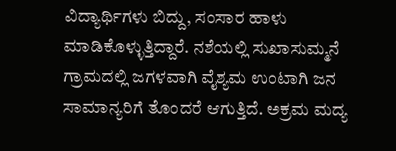ವಿದ್ಯಾರ್ಥಿಗಳು ಬಿದ್ದು, ಸಂಸಾರ ಹಾಳು ಮಾಡಿಕೊಳ್ಳುತ್ತಿದ್ದಾರೆ. ನಶೆಯಲ್ಲಿ ಸುಖಾಸುಮ್ಮನೆ ಗ್ರಾಮದಲ್ಲಿ ಜಗಳವಾಗಿ ವೈಶ್ಯಮ ಉಂಟಾಗಿ ಜನ ಸಾಮಾನ್ಯರಿಗೆ ತೊಂದರೆ ಆಗುತ್ತಿದೆ. ಅಕ್ರಮ ಮದ್ಯ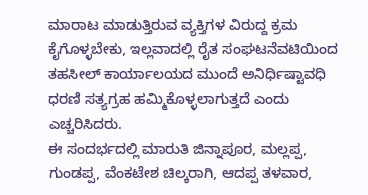ಮಾರಾಟ ಮಾಡುತ್ತಿರುವ ವ್ಯಕ್ತಿಗಳ ವಿರುದ್ದ ಕ್ರಮ ಕೈಗೊಳ್ಳಬೇಕು, ಇಲ್ಲವಾದಲ್ಲಿ ರೈತ ಸಂಘಟನೆವಟಿಯಿಂದ ತಹಸೀಲ್ ಕಾರ್ಯಾಲಯದ ಮುಂದೆ ಅನಿರ್ಧಿಷ್ಟಾವಧಿ ಧರಣಿ ಸತ್ಯಗ್ರಹ ಹಮ್ಮಿಕೊಳ್ಳಲಾಗುತ್ತದೆ ಎಂದು ಎಚ್ಚರಿಸಿದರು.
ಈ ಸಂದರ್ಭದಲ್ಲಿ ಮಾರುತಿ ಜಿನ್ನಾಪೂರ, ಮಲ್ಲಪ್ಪ, ಗುಂಡಪ್ಪ, ವೆಂಕಟೇಶ ಚಿಲ್ಕರಾಗಿ, ಆದಪ್ಪ ತಳವಾರ,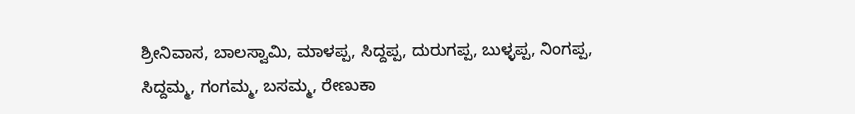ಶ್ರೀನಿವಾಸ, ಬಾಲಸ್ವಾಮಿ, ಮಾಳಪ್ಪ, ಸಿದ್ದಪ್ಪ, ದುರುಗಪ್ಪ, ಬುಳ್ಳಪ್ಪ, ನಿಂಗಪ್ಪ, ಸಿದ್ದಮ್ಮ, ಗಂಗಮ್ಮ, ಬಸಮ್ಮ, ರೇಣುಕಾ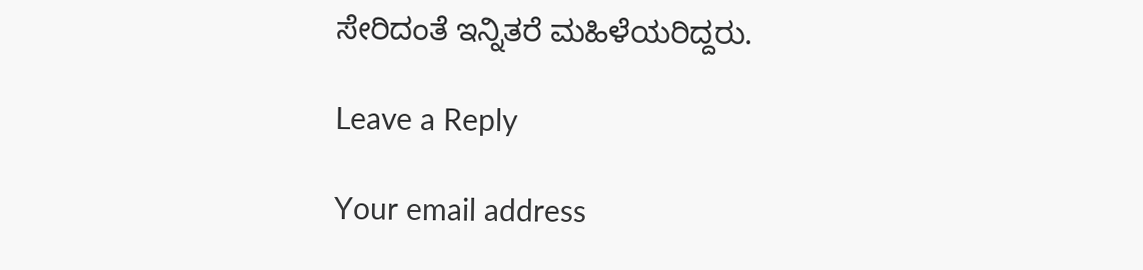ಸೇರಿದಂತೆ ಇನ್ನಿತರೆ ಮಹಿಳೆಯರಿದ್ದರು.

Leave a Reply

Your email address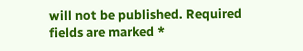will not be published. Required fields are marked *